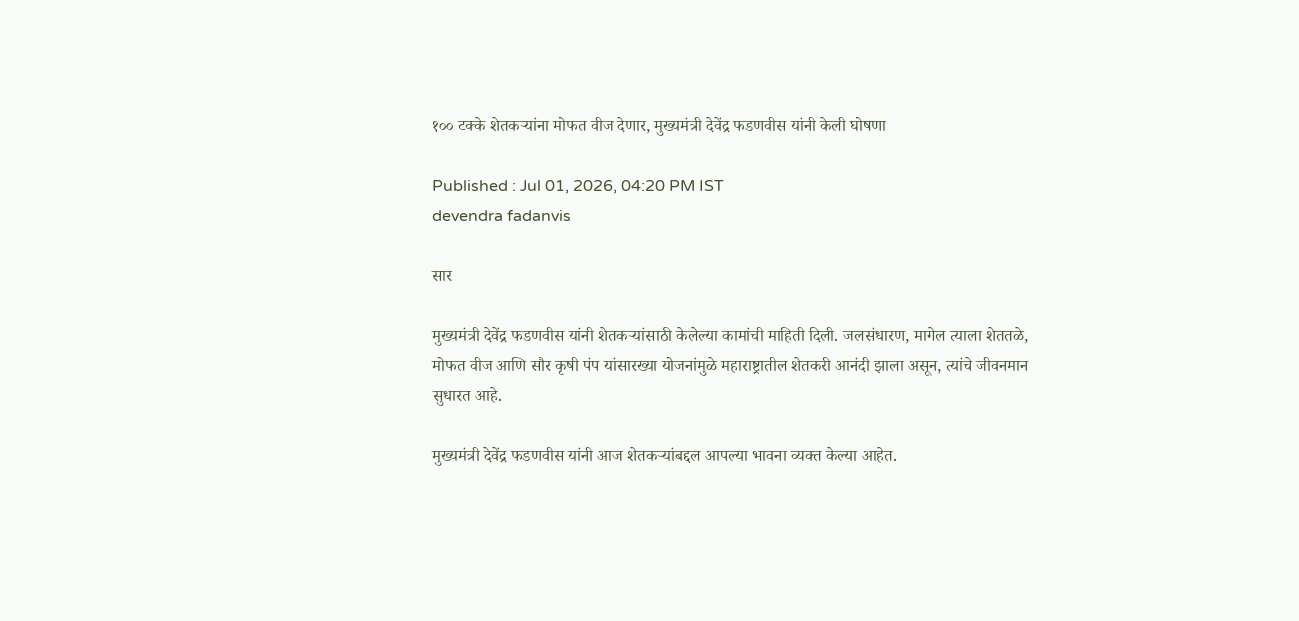१०० टक्के शेतकऱ्यांना मोफत वीज देणार, मुख्यमंत्री देवेंद्र फडणवीस यांनी केली घोषणा

Published : Jul 01, 2026, 04:20 PM IST
devendra fadanvis

सार

मुख्यमंत्री देवेंद्र फडणवीस यांनी शेतकऱ्यांसाठी केलेल्या कामांची माहिती दिली. जलसंधारण, मागेल त्याला शेततळे, मोफत वीज आणि सौर कृषी पंप यांसारख्या योजनांमुळे महाराष्ट्रातील शेतकरी आनंदी झाला असून, त्यांचे जीवनमान सुधारत आहे.

मुख्यमंत्री देवेंद्र फडणवीस यांनी आज शेतकऱ्यांबद्दल आपल्या भावना व्यक्त केल्या आहेत.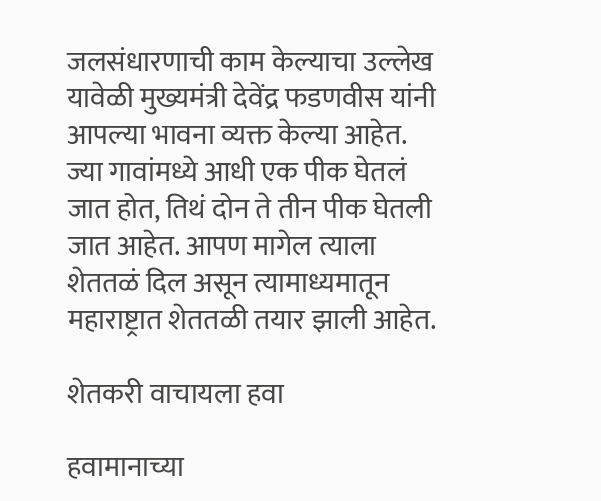जलसंधारणाची काम केल्याचा उल्लेख यावेळी मुख्यमंत्री देवेंद्र फडणवीस यांनी आपल्या भावना व्यक्त केल्या आहेत. ज्या गावांमध्ये आधी एक पीक घेतलं जात होत, तिथं दोन ते तीन पीक घेतली जात आहेत. आपण मागेल त्याला शेततळं दिल असून त्यामाध्यमातून महाराष्ट्रात शेततळी तयार झाली आहेत.

शेतकरी वाचायला हवा

हवामानाच्या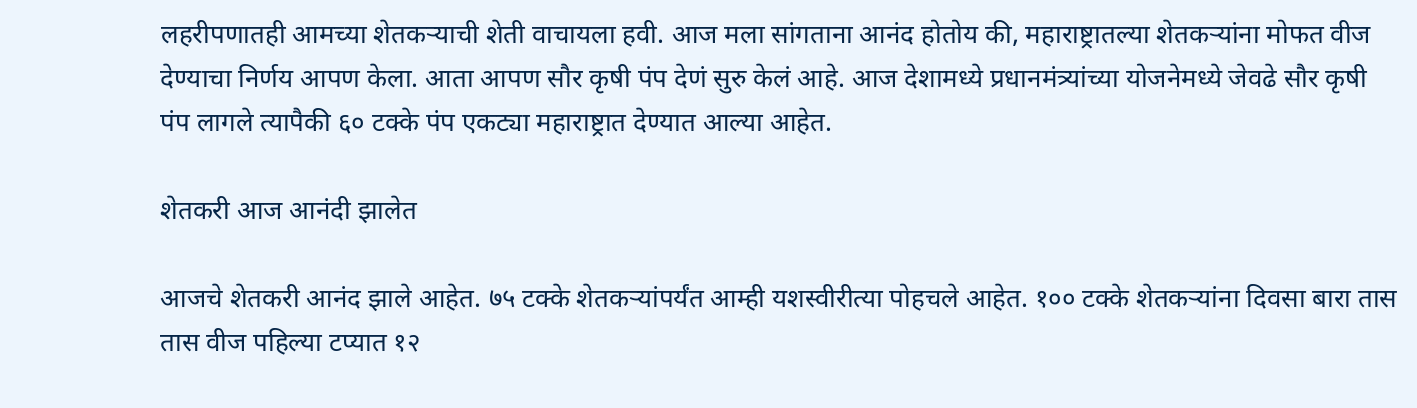लहरीपणातही आमच्या शेतकऱ्याची शेती वाचायला हवी. आज मला सांगताना आनंद होतोय की, महाराष्ट्रातल्या शेतकऱ्यांना मोफत वीज देण्याचा निर्णय आपण केला. आता आपण सौर कृषी पंप देणं सुरु केलं आहे. आज देशामध्ये प्रधानमंत्र्यांच्या योजनेमध्ये जेवढे सौर कृषी पंप लागले त्यापैकी ६० टक्के पंप एकट्या महाराष्ट्रात देण्यात आल्या आहेत.

शेतकरी आज आनंदी झालेत

आजचे शेतकरी आनंद झाले आहेत. ७५ टक्के शेतकऱ्यांपर्यंत आम्ही यशस्वीरीत्या पोहचले आहेत. १०० टक्के शेतकऱ्यांना दिवसा बारा तास तास वीज पहिल्या टप्यात १२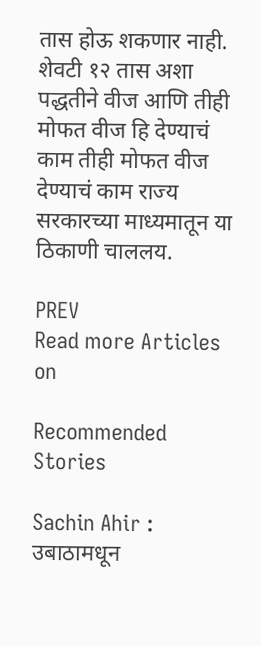तास होऊ शकणार नाही. शेवटी १२ तास अशा पद्धतीने वीज आणि तीही मोफत वीज हि देण्याचं काम तीही मोफत वीज देण्याचं काम राज्य सरकारच्या माध्यमातून या ठिकाणी चाललय.

PREV
Read more Articles on

Recommended Stories

Sachin Ahir : उबाठामधून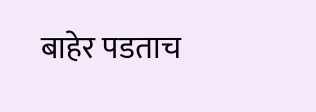बाहेर पडताच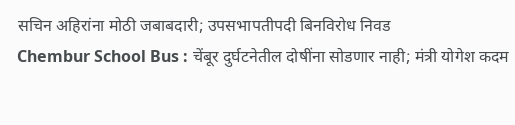सचिन अहिरांना मोठी जबाबदारी; उपसभापतीपदी बिनविरोध निवड
Chembur School Bus : चेंबूर दुर्घटनेतील दोषींना सोडणार नाही; मंत्री योगेश कदम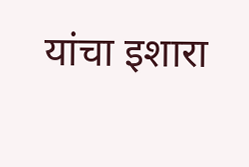यांचा इशारा